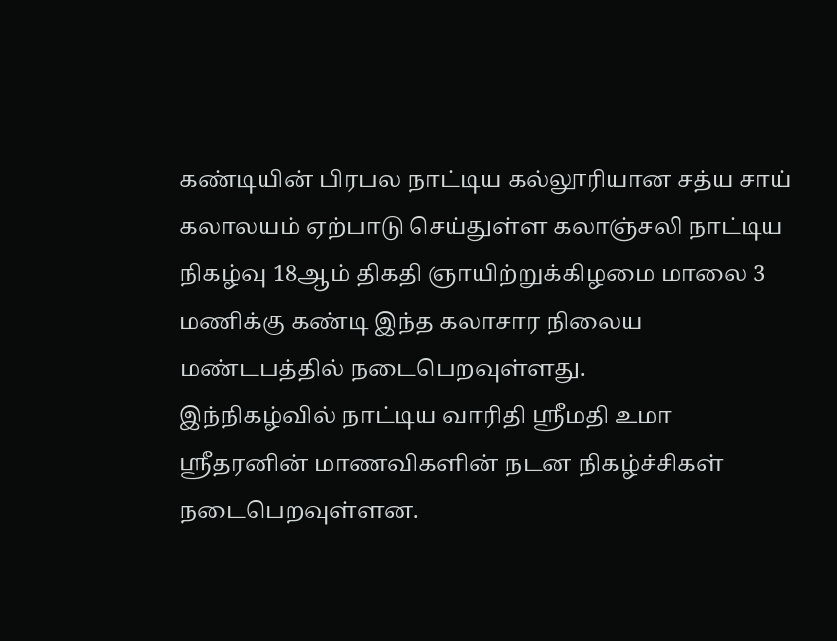கண்டியின் பிரபல நாட்டிய கல்லூரியான சத்ய சாய் கலாலயம் ஏற்பாடு செய்துள்ள கலாஞ்சலி நாட்டிய நிகழ்வு 18ஆம் திகதி ஞாயிற்றுக்கிழமை மாலை 3 மணிக்கு கண்டி இந்த கலாசார நிலைய மண்டபத்தில் நடைபெறவுள்ளது.
இந்நிகழ்வில் நாட்டிய வாரிதி ஸ்ரீமதி உமா ஸ்ரீதரனின் மாணவிகளின் நடன நிகழ்ச்சிகள் நடைபெறவுள்ளன.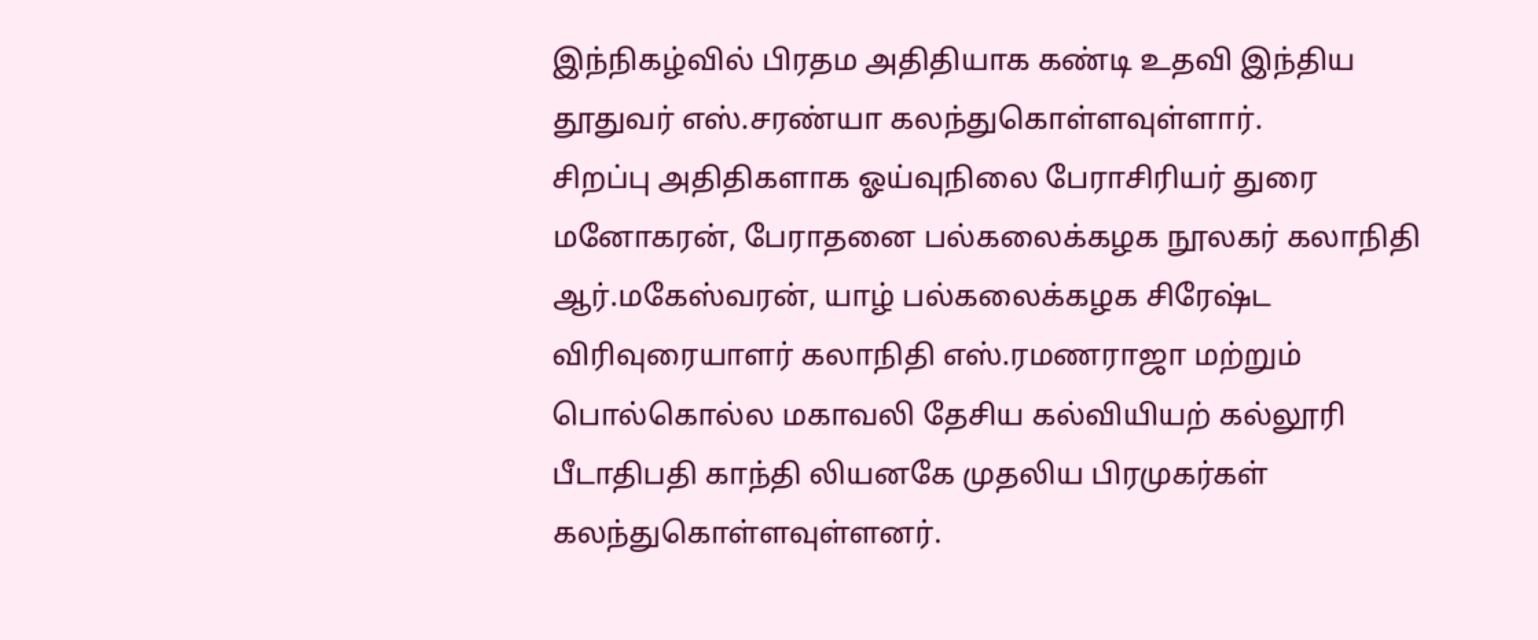இந்நிகழ்வில் பிரதம அதிதியாக கண்டி உதவி இந்திய தூதுவர் எஸ்.சரண்யா கலந்துகொள்ளவுள்ளார்.
சிறப்பு அதிதிகளாக ஓய்வுநிலை பேராசிரியர் துரை மனோகரன், பேராதனை பல்கலைக்கழக நூலகர் கலாநிதி ஆர்.மகேஸ்வரன், யாழ் பல்கலைக்கழக சிரேஷ்ட விரிவுரையாளர் கலாநிதி எஸ்.ரமணராஜா மற்றும் பொல்கொல்ல மகாவலி தேசிய கல்வியியற் கல்லூரி பீடாதிபதி காந்தி லியனகே முதலிய பிரமுகர்கள் கலந்துகொள்ளவுள்ளனர்.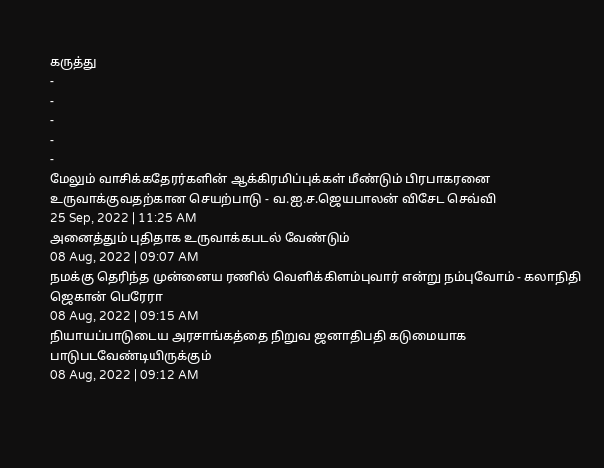கருத்து
-
-
-
-
-
மேலும் வாசிக்கதேரர்களின் ஆக்கிரமிப்புக்கள் மீண்டும் பிரபாகரனை உருவாக்குவதற்கான செயற்பாடு - வ.ஐ.ச.ஜெயபாலன் விசேட செவ்வி
25 Sep, 2022 | 11:25 AM
அனைத்தும் புதிதாக உருவாக்கபடல் வேண்டும்
08 Aug, 2022 | 09:07 AM
நமக்கு தெரிந்த முன்னைய ரணில் வெளிக்கிளம்புவார் என்று நம்புவோம் - கலாநிதி ஜெகான் பெரேரா
08 Aug, 2022 | 09:15 AM
நியாயப்பாடுடைய அரசாங்கத்தை நிறுவ ஜனாதிபதி கடுமையாக பாடுபடவேண்டியிருக்கும்
08 Aug, 2022 | 09:12 AM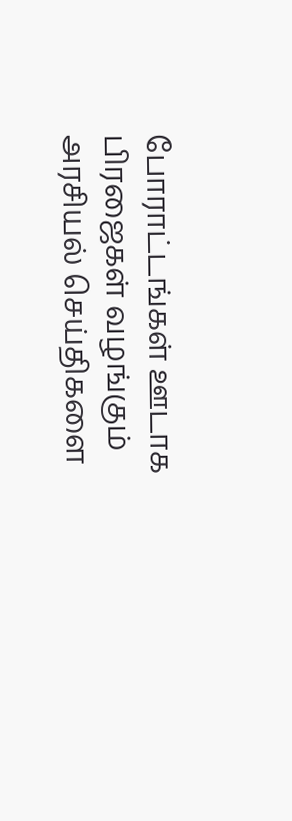போராட்டங்கள் ஊடாக பிரஜைகள் வழங்கும் அரசியல் செய்திகளை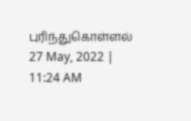புரிந்துகொள்ளல்
27 May, 2022 | 11:24 AM